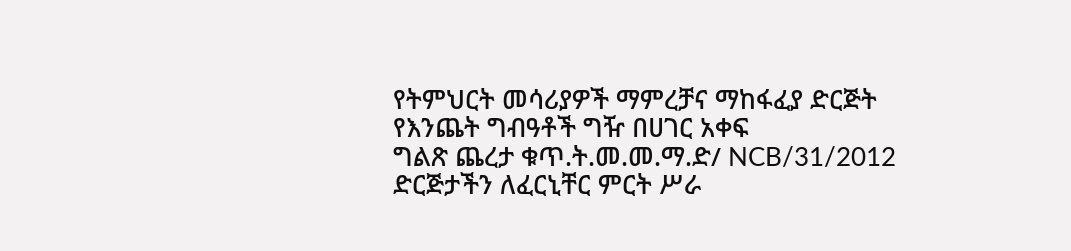የትምህርት መሳሪያዎች ማምረቻና ማከፋፈያ ድርጅት
የእንጨት ግብዓቶች ግዥ በሀገር አቀፍ
ግልጽ ጨረታ ቁጥ.ት.መ.መ.ማ.ድ/ NCB/31/2012
ድርጅታችን ለፈርኒቸር ምርት ሥራ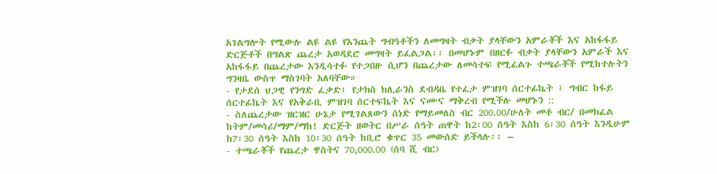አገልግሎት የሚውሉ ልዩ ልዩ የእንጨት ግብዓቶችን ለመግዛት ብቃት ያላቸውን አምራቾች እና አከፋፋይ ድርጅቶች በግልጽ ጨረታ አወዳደሮ መግዛት ይፈልጋል፡፡ በመሆኑም በዘርፉ ብቃት ያላቸውን አምራች እና አከፋፋይ በጨረታው እንዲሳተፉ የተጋበዙ ሲሆን በጨረታው ለመሳተፍ የሚፈልጉ ተጫራቾች የሚከተሉትን ግንዛቤ ውስጥ ማስገባት አለባቸው።
- የታደሰ ህጋዊ የንግድ ፈቃድ፤ የታክስ ክሊራንስ ደብዳቤ የተፈታ ምዝገባ ሰርተፊኬት ፤ ግብር ከፋይ ሰርተፊኬት እና የአቅራቢ ምዝገባ ሰርተፍኬት እና ናሙና ማቅረብ የሚችሉ መሆኑን ::
- ስለጨረታው ዝርዝር ሁኔታ የሚገልጸውን ሰነድ የማይመለስ ብር 200.00/ሁለት መቶ ብር/ በመክፈል ከትም/መሳሪ/ማም/ማከ! ድርጅት ዘወትር በሥራ ሰዓት ጠዋት ከ2፡00 ሰዓት እስከ 6፡30 ሰዓት እንዲሁም ከ7፡30 ሰዓት እስከ 10፡30 ሰዓት ከቢሮ ቁጥር 35 መውሰድ ይችላሉ፡፡ –
- ተጫራቾች የጨረታ ዋስትና 70,000.00 (ሰባ ሺ ብር)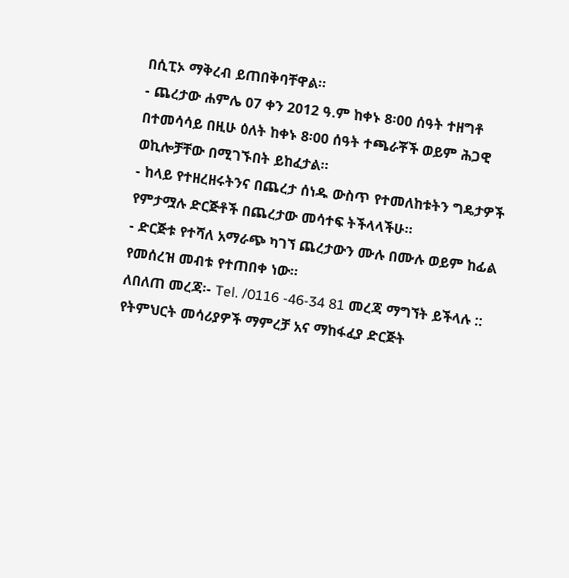በሲፒኦ ማቅረብ ይጠበቅባቸዋል፡፡
- ጨረታው ሐምሌ 07 ቀን 2012 ዓ.ም ከቀኑ 8፡00 ሰዓት ተዘግቶ በተመሳሳይ በዚሁ ዕለት ከቀኑ 8፡00 ሰዓት ተጫራቾች ወይም ሕጋዊ ወኪሎቻቸው በሚገኙበት ይከፈታል፡፡
- ከላይ የተዘረዘሩትንና በጨረታ ሰነዱ ውስጥ የተመለከቱትን ግዴታዎች የምታሟሉ ድርጅቶች በጨረታው መሳተፍ ትችላላችሁ፡፡
- ድርጅቱ የተሻለ አማራጭ ካገኘ ጨረታውን ሙሉ በሙሉ ወይም ከፊል የመሰረዝ መብቱ የተጠበቀ ነው።
ለበለጠ መረጃ፡- Tel. /0116 -46-34 81 መረጃ ማግኘት ይችላሉ ::
የትምህርት መሳሪያዎች ማምረቻ አና ማከፋፈያ ድርጅት